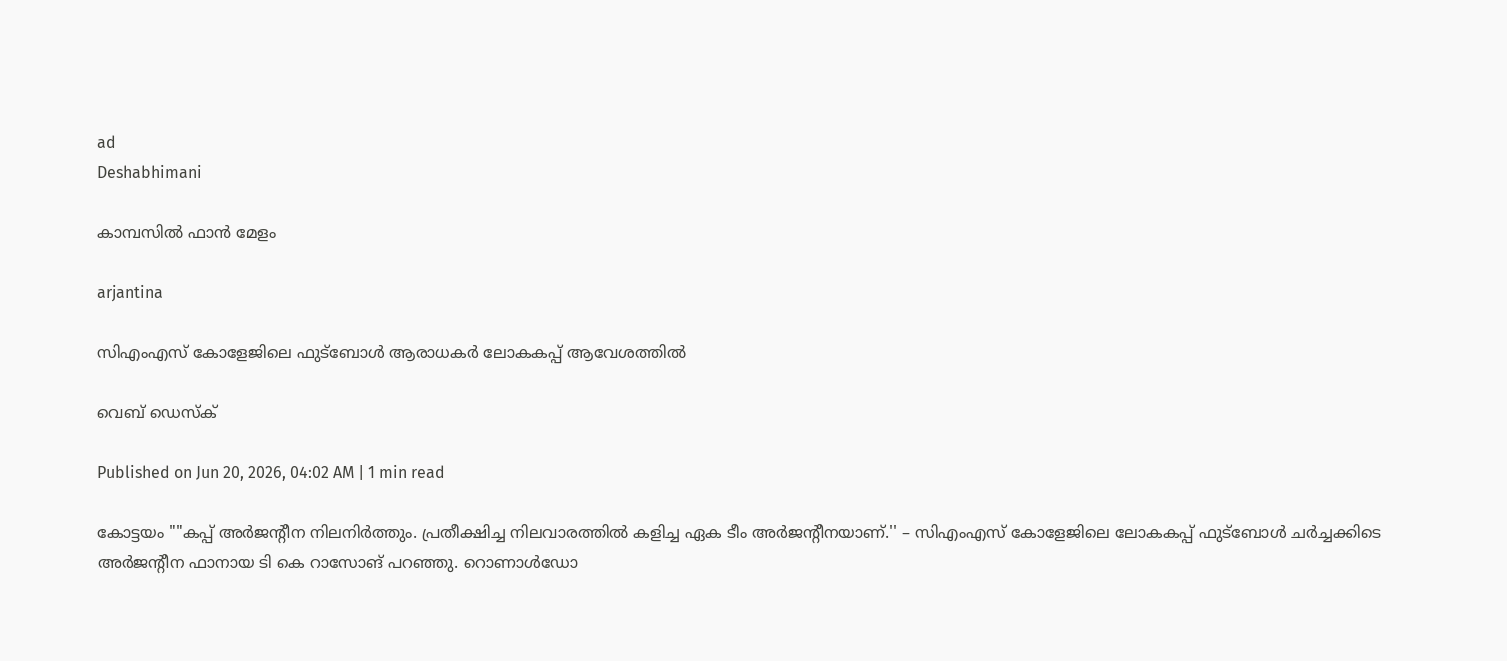ad
Deshabhimani

കാമ്പസിൽ ഫാൻ മേളം

arjantina

സിഎംഎസ് കോളേജിലെ ഫുട്ബോൾ ആരാധകർ ലോകകപ്പ് ആവേശത്തിൽ

വെബ് ഡെസ്ക്

Published on Jun 20, 2026, 04:02 AM | 1 min read

കോട്ടയം ""കപ്പ്‌ അർജന്റീന നിലനിർത്തും. പ്രതീക്ഷിച്ച നിലവാരത്തിൽ കളിച്ച ഏക ടീം അർജന്റീനയാണ്‌.'' – സിഎംഎസ്‌ കോളേജിലെ ലോകകപ്പ്‌ ഫുട്‌ബോൾ ചർച്ചക്കിടെ അർജന്റീന ഫാനായ ടി കെ റാസോങ്‌ പറഞ്ഞു. റൊണാൾഡോ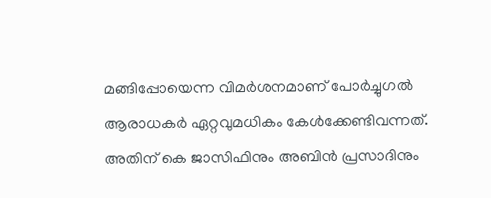മങ്ങിപ്പോയെന്ന വിമർശനമാണ്‌ പോർച്ചുഗൽ ആരാധകർ ഏറ്റവുമധികം കേൾക്കേണ്ടിവന്നത്‌. അതിന്‌ കെ ജാസിഫിനും അബിൻ പ്രസാദിനും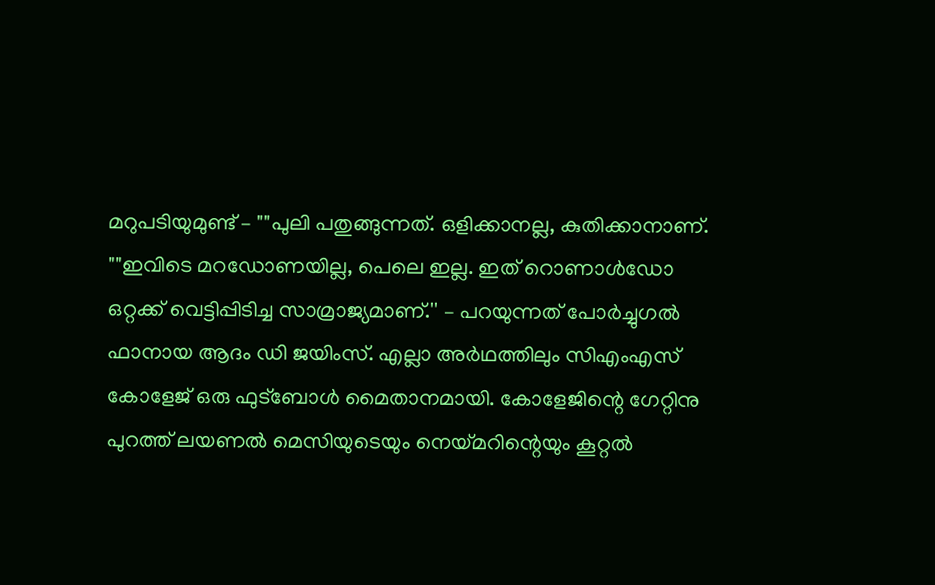മറുപടിയുമുണ്ട്‌ – ""പുലി പതുങ്ങുന്നത്‌. ഒളിക്കാനല്ല, കുതിക്കാനാണ്‌. ""ഇവിടെ മറഡോണയില്ല, പെലെ ഇല്ല. ഇത്‌ റൊണാൾഡോ ഒറ്റക്ക്‌ വെട്ടിപ്പിടിച്ച സാമ്രാജ്യമാണ്‌.'' – പറയുന്നത്‌ പോർച്ചുഗൽ ഫാനായ ആദം ഡി ജയിംസ്‌. എല്ലാ അർഥത്തിലും സിഎംഎസ്‌ കോളേജ്‌ ഒരു ഫുട്‌ബോൾ മൈതാനമായി. കോളേജിന്റെ ഗേറ്റിനു പുറത്ത്‌ ലയണൽ മെസിയുടെയും നെയ്‌മറിന്റെയും കൂറ്റൽ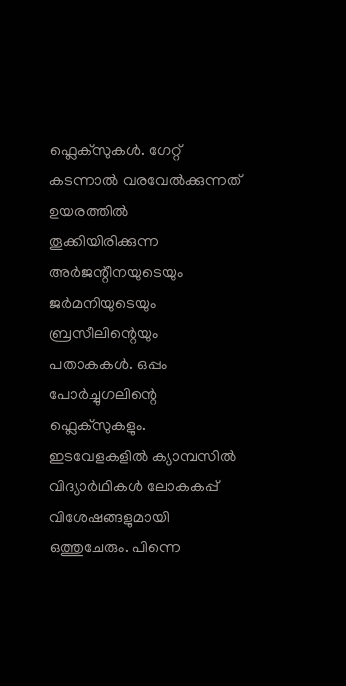ഫ്ലെക്‌സുകൾ. ഗേറ്റ്‌ കടന്നാൽ വരവേൽക്കുന്നത്‌ ഉയരത്തിൽ തൂക്കിയിരിക്കുന്ന അർജന്റീനയുടെയും ജർമനിയുടെയും ബ്രസീലിന്റെയും പതാകകൾ. ഒപ്പം പോർച്ചുഗലിന്റെ ഫ്ലെക്‌സുകളും. ഇടവേളകളിൽ ക്യാമ്പസിൽ വിദ്യാർഥികൾ ലോകകപ്പ്‌ വിശേഷങ്ങളുമായി ഒത്തുചേരും. പിന്നെ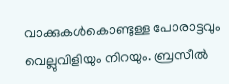വാക്കുകൾകൊണ്ടുള്ള പോരാട്ടവും വെല്ലുവിളിയും നിറയും. ബ്രസീൽ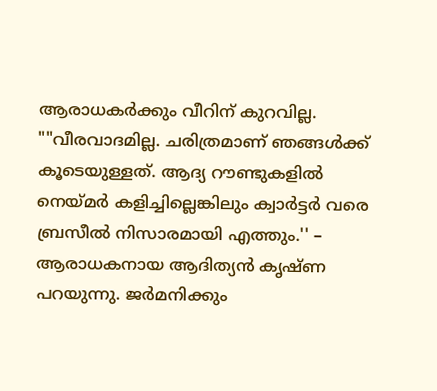ആരാധകർക്കും വീറിന്‌ കുറവില്ല. ""വീരവാദമില്ല. ചരിത്രമാണ്‌ ഞങ്ങൾക്ക്‌ കൂടെയുള്ളത്‌. ആദ്യ റ‍ൗണ്ടുകളിൽ നെയ്‌മർ കളിച്ചില്ലെങ്കിലും ക്വാർട്ടർ വരെ ബ്രസീൽ നിസാരമായി എത്തും.'' – ആരാധകനായ ആദിത്യൻ കൃഷ്‌ണ പറയുന്നു. ജർമനിക്കും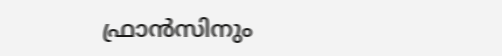ഫ്രാൻസിനും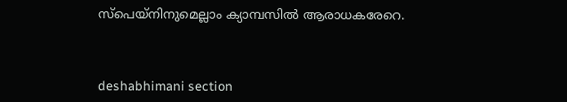സ്‌പെയ്‌നിനുമെല്ലാം ക്യാമ്പസിൽ ആരാധകരേറെ.



deshabhimani section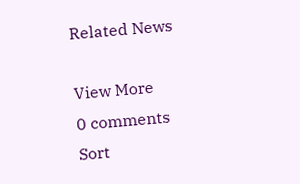Related News

View More
0 comments
Sort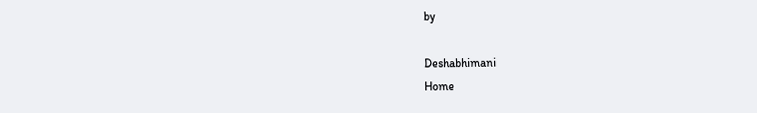by

Deshabhimani
Home